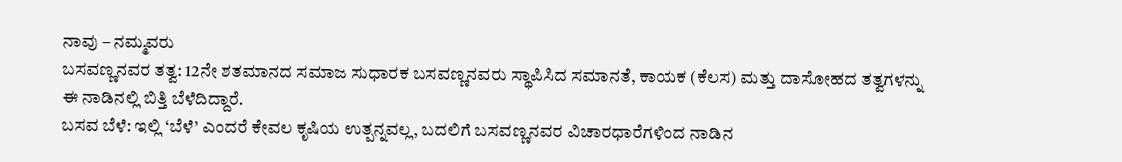ನಾವು – ನಮ್ಮವರು
ಬಸವಣ್ಣನವರ ತತ್ವ: 12ನೇ ಶತಮಾನದ ಸಮಾಜ ಸುಧಾರಕ ಬಸವಣ್ಣನವರು ಸ್ಥಾಪಿಸಿದ ಸಮಾನತೆ, ಕಾಯಕ (ಕೆಲಸ) ಮತ್ತು ದಾಸೋಹದ ತತ್ವಗಳನ್ನು ಈ ನಾಡಿನಲ್ಲಿ ಬಿತ್ತಿ ಬೆಳೆದಿದ್ದಾರೆ.
ಬಸವ ಬೆಳೆ: ಇಲ್ಲಿ ‘ಬೆಳೆ’ ಎಂದರೆ ಕೇವಲ ಕೃಷಿಯ ಉತ್ಪನ್ನವಲ್ಲ, ಬದಲಿಗೆ ಬಸವಣ್ಣನವರ ವಿಚಾರಧಾರೆಗಳಿಂದ ನಾಡಿನ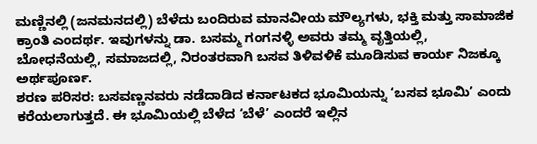ಮಣ್ಣಿನಲ್ಲಿ (ಜನಮನದಲ್ಲಿ) ಬೆಳೆದು ಬಂದಿರುವ ಮಾನವೀಯ ಮೌಲ್ಯಗಳು, ಭಕ್ತಿ ಮತ್ತು ಸಾಮಾಜಿಕ ಕ್ರಾಂತಿ ಎಂದರ್ಥ. ಇವುಗಳನ್ನು ಡಾ. ಬಸಮ್ಮ ಗಂಗನಳ್ಳಿ ಅವರು ತಮ್ಮ ವೃತ್ತಿಯಲ್ಲಿ, ಬೋಧನೆಯಲ್ಲಿ, ಸಮಾಜದಲ್ಲಿ, ನಿರಂತರವಾಗಿ ಬಸವ ತಿಳಿವಳಿಕೆ ಮೂಡಿಸುವ ಕಾರ್ಯ ನಿಜಕ್ಕೂ ಅರ್ಥಪೂರ್ಣ.
ಶರಣ ಪರಿಸರ: ಬಸವಣ್ಣನವರು ನಡೆದಾಡಿದ ಕರ್ನಾಟಕದ ಭೂಮಿಯನ್ನು ‘ಬಸವ ಭೂಮಿ’ ಎಂದು ಕರೆಯಲಾಗುತ್ತದೆ. ಈ ಭೂಮಿಯಲ್ಲಿ ಬೆಳೆದ ‘ಬೆಳೆ’ ಎಂದರೆ ಇಲ್ಲಿನ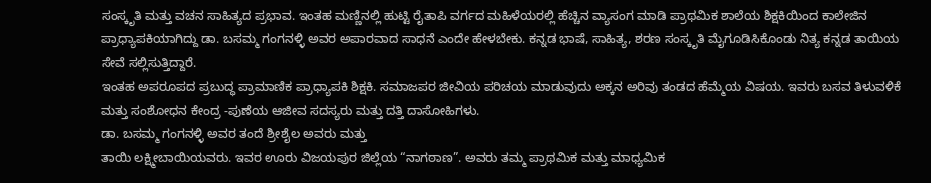ಸಂಸ್ಕೃತಿ ಮತ್ತು ವಚನ ಸಾಹಿತ್ಯದ ಪ್ರಭಾವ. ಇಂತಹ ಮಣ್ಣಿನಲ್ಲಿ ಹುಟ್ಟಿ ರೈತಾಪಿ ವರ್ಗದ ಮಹಿಳೆಯರಲ್ಲಿ ಹೆಚ್ಚಿನ ವ್ಯಾಸಂಗ ಮಾಡಿ ಪ್ರಾಥಮಿಕ ಶಾಲೆಯ ಶಿಕ್ಷಕಿಯಿಂದ ಕಾಲೇಜಿನ ಪ್ರಾಧ್ಯಾಪಕಿಯಾಗಿದ್ದು ಡಾ. ಬಸಮ್ಮ ಗಂಗನಳ್ಳಿ ಅವರ ಅಪಾರವಾದ ಸಾಧನೆ ಎಂದೇ ಹೇಳಬೇಕು. ಕನ್ನಡ ಭಾಷೆ, ಸಾಹಿತ್ಯ, ಶರಣ ಸಂಸ್ಕೃತಿ ಮೈಗೂಡಿಸಿಕೊಂಡು ನಿತ್ಯ ಕನ್ನಡ ತಾಯಿಯ ಸೇವೆ ಸಲ್ಲಿಸುತ್ತಿದ್ದಾರೆ.
ಇಂತಹ ಅಪರೂಪದ ಪ್ರಬುದ್ಧ ಪ್ರಾಮಾಣಿಕ ಪ್ರಾಧ್ಯಾಪಕಿ ಶಿಕ್ಷಕಿ. ಸಮಾಜಪರ ಜೀವಿಯ ಪರಿಚಯ ಮಾಡುವುದು ಅಕ್ಕನ ಅರಿವು ತಂಡದ ಹೆಮ್ಮೆಯ ವಿಷಯ. ಇವರು ಬಸವ ತಿಳುವಳಿಕೆ ಮತ್ತು ಸಂಶೋಧನ ಕೇಂದ್ರ -ಪುಣೆಯ ಆಜೀವ ಸದಸ್ಯರು ಮತ್ತು ದತ್ತಿ ದಾಸೋಹಿಗಳು.
ಡಾ. ಬಸಮ್ಮ ಗಂಗನಳ್ಳಿ ಅವರ ತಂದೆ ಶ್ರೀಶೈಲ ಅವರು ಮತ್ತು
ತಾಯಿ ಲಕ್ಷ್ಮೀಬಾಯಿಯವರು. ಇವರ ಊರು ವಿಜಯಪುರ ಜಿಲ್ಲೆಯ “ನಾಗಠಾಣ”. ಅವರು ತಮ್ಮ ಪ್ರಾಥಮಿಕ ಮತ್ತು ಮಾಧ್ಯಮಿಕ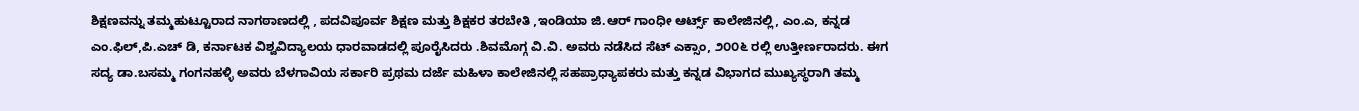ಶಿಕ್ಷಣವನ್ನು ತಮ್ಮಹುಟ್ಟೂರಾದ ನಾಗಠಾಣದಲ್ಲಿ , ಪದವಿಪೂರ್ವ ಶಿಕ್ಷಣ ಮತ್ತು ಶಿಕ್ಷಕರ ತರಬೇತಿ ,ಇಂಡಿಯಾ ಜಿ.ಆರ್ ಗಾಂಧೀ ಆರ್ಟ್ಸ್ ಕಾಲೇಜಿನಲ್ಲಿ, ಎಂ.ಎ, ಕನ್ನಡ ಎಂ.ಫಿಲ್,ಪಿ.ಎಚ್ ಡಿ, ಕರ್ನಾಟಕ ವಿಶ್ವವಿದ್ಯಾಲಯ ಧಾರವಾಡದಲ್ಲಿ ಪೂರೈಸಿದರು .ಶಿವಮೊಗ್ಗ ವಿ.ವಿ. ಅವರು ನಡೆಸಿದ ಸೆಟ್ ಎಕ್ಸಾಂ, ೨೦೦೬ ರಲ್ಲಿ ಉತ್ತೀರ್ಣರಾದರು. ಈಗ ಸದ್ಯ ಡಾ.ಬಸಮ್ಮ ಗಂಗನಹಳ್ಳಿ ಅವರು ಬೆಳಗಾವಿಯ ಸರ್ಕಾರಿ ಪ್ರಥಮ ದರ್ಜೆ ಮಹಿಳಾ ಕಾಲೇಜಿನಲ್ಲಿ ಸಹಪ್ರಾಧ್ಯಾಪಕರು ಮತ್ತು ಕನ್ನಡ ವಿಭಾಗದ ಮುಖ್ಯಸ್ಥರಾಗಿ ತಮ್ಮ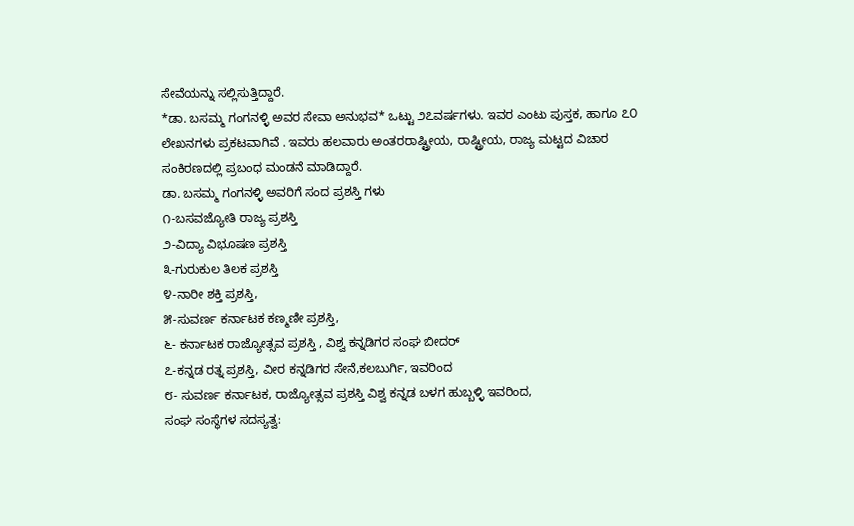ಸೇವೆಯನ್ನು ಸಲ್ಲಿಸುತ್ತಿದ್ದಾರೆ.
*ಡಾ. ಬಸಮ್ಮ ಗಂಗನಳ್ಳಿ ಅವರ ಸೇವಾ ಅನುಭವ* ಒಟ್ಟು ೨೭ವರ್ಷಗಳು. ಇವರ ಎಂಟು ಪುಸ್ತಕ, ಹಾಗೂ ೭೦ ಲೇಖನಗಳು ಪ್ರಕಟವಾಗಿವೆ . ಇವರು ಹಲವಾರು ಅಂತರರಾಷ್ಟ್ರೀಯ, ರಾಷ್ಟ್ರೀಯ, ರಾಜ್ಯ ಮಟ್ಟದ ವಿಚಾರ ಸಂಕಿರಣದಲ್ಲಿ ಪ್ರಬಂಧ ಮಂಡನೆ ಮಾಡಿದ್ದಾರೆ.
ಡಾ. ಬಸಮ್ಮ ಗಂಗನಳ್ಳಿ ಅವರಿಗೆ ಸಂದ ಪ್ರಶಸ್ತಿ ಗಳು
೧-ಬಸವಜ್ಯೋತಿ ರಾಜ್ಯ ಪ್ರಶಸ್ತಿ
೨-ವಿದ್ಯಾ ವಿಭೂಷಣ ಪ್ರಶಸ್ತಿ
೩-ಗುರುಕುಲ ತಿಲಕ ಪ್ರಶಸ್ತಿ
೪-ನಾರೀ ಶಕ್ತಿ ಪ್ರಶಸ್ತಿ,
೫-ಸುವರ್ಣ ಕರ್ನಾಟಕ ಕಣ್ಮಣೀ ಪ್ರಶಸ್ತಿ,
೬- ಕರ್ನಾಟಕ ರಾಜ್ಯೋತ್ಸವ ಪ್ರಶಸ್ತಿ , ವಿಶ್ವ ಕನ್ನಡಿಗರ ಸಂಘ ಬೀದರ್
೭-ಕನ್ನಡ ರತ್ನ ಪ್ರಶಸ್ತಿ, ವೀರ ಕನ್ನಡಿಗರ ಸೇನೆ,ಕಲಬುರ್ಗಿ, ಇವರಿಂದ
೮- ಸುವರ್ಣ ಕರ್ನಾಟಕ, ರಾಜ್ಯೋತ್ಸವ ಪ್ರಶಸ್ತಿ ವಿಶ್ವ ಕನ್ನಡ ಬಳಗ ಹುಬ್ಬಳ್ಳಿ ಇವರಿಂದ,
ಸಂಘ ಸಂಸ್ಥೆಗಳ ಸದಸ್ಯತ್ವ: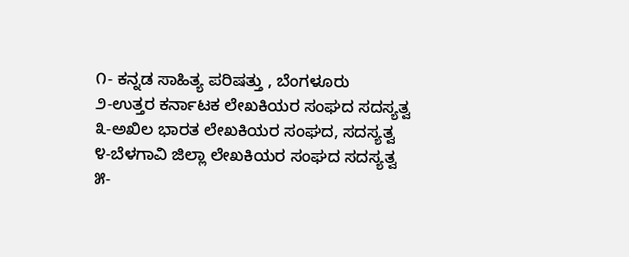೧- ಕನ್ನಡ ಸಾಹಿತ್ಯ ಪರಿಷತ್ತು , ಬೆಂಗಳೂರು
೨-ಉತ್ತರ ಕರ್ನಾಟಕ ಲೇಖಕಿಯರ ಸಂಘದ ಸದಸ್ಯತ್ವ
೩-ಅಖಿಲ ಭಾರತ ಲೇಖಕಿಯರ ಸಂಘದ, ಸದಸ್ಯತ್ವ
೪-ಬೆಳಗಾವಿ ಜಿಲ್ಲಾ ಲೇಖಕಿಯರ ಸಂಘದ ಸದಸ್ಯತ್ವ
೫-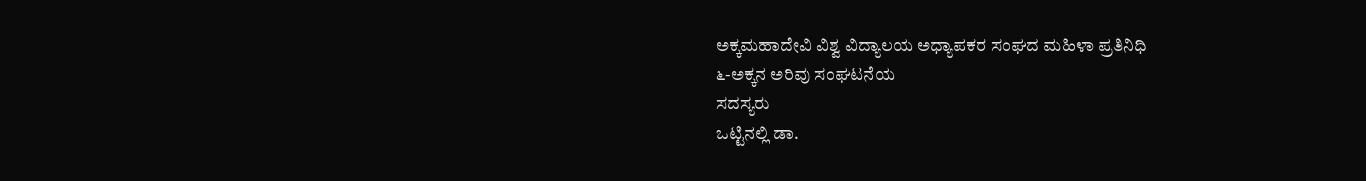ಅಕ್ಕಮಹಾದೇವಿ ವಿಶ್ವ ವಿದ್ಯಾಲಯ ಅಧ್ಯಾಪಕರ ಸಂಘದ ಮಹಿಳಾ ಪ್ರತಿನಿಧಿ
೬-ಅಕ್ಕನ ಅರಿವು ಸಂಘಟನೆಯ
ಸದಸ್ಯರು
ಒಟ್ಟಿನಲ್ಲಿ ಡಾ.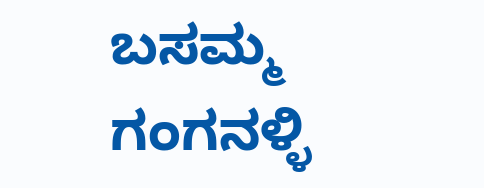ಬಸಮ್ಮ ಗಂಗನಳ್ಳಿ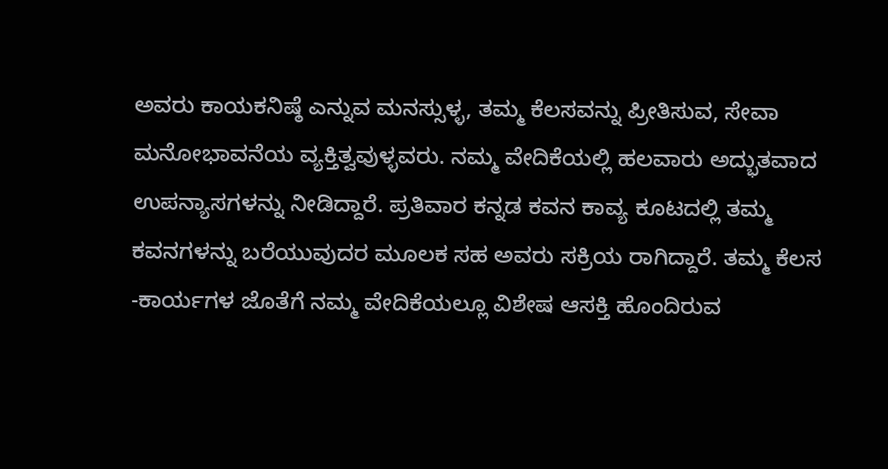ಅವರು ಕಾಯಕನಿಷ್ಠೆ ಎನ್ನುವ ಮನಸ್ಸುಳ್ಳ, ತಮ್ಮ ಕೆಲಸವನ್ನು ಪ್ರೀತಿಸುವ, ಸೇವಾ ಮನೋಭಾವನೆಯ ವ್ಯಕ್ತಿತ್ವವುಳ್ಳವರು. ನಮ್ಮ ವೇದಿಕೆಯಲ್ಲಿ ಹಲವಾರು ಅದ್ಭುತವಾದ ಉಪನ್ಯಾಸಗಳನ್ನು ನೀಡಿದ್ದಾರೆ. ಪ್ರತಿವಾರ ಕನ್ನಡ ಕವನ ಕಾವ್ಯ ಕೂಟದಲ್ಲಿ ತಮ್ಮ ಕವನಗಳನ್ನು ಬರೆಯುವುದರ ಮೂಲಕ ಸಹ ಅವರು ಸಕ್ರಿಯ ರಾಗಿದ್ದಾರೆ. ತಮ್ಮ ಕೆಲಸ -ಕಾರ್ಯಗಳ ಜೊತೆಗೆ ನಮ್ಮ ವೇದಿಕೆಯಲ್ಲೂ ವಿಶೇಷ ಆಸಕ್ತಿ ಹೊಂದಿರುವ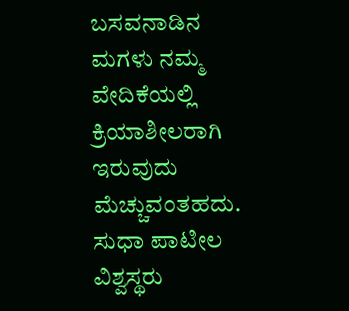ಬಸವನಾಡಿನ ಮಗಳು ನಮ್ಮ ವೇದಿಕೆಯಲ್ಲಿ ಕ್ರಿಯಾಶೀಲರಾಗಿ ಇರುವುದು ಮೆಚ್ಚುವಂತಹದು.
ಸುಧಾ ಪಾಟೀಲ
ವಿಶ್ವಸ್ಥರು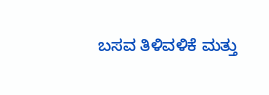ಬಸವ ತಿಳಿವಳಿಕೆ ಮತ್ತು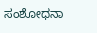ಸಂಶೋಧನಾ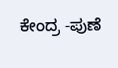ಕೇಂದ್ರ -ಪುಣೆ